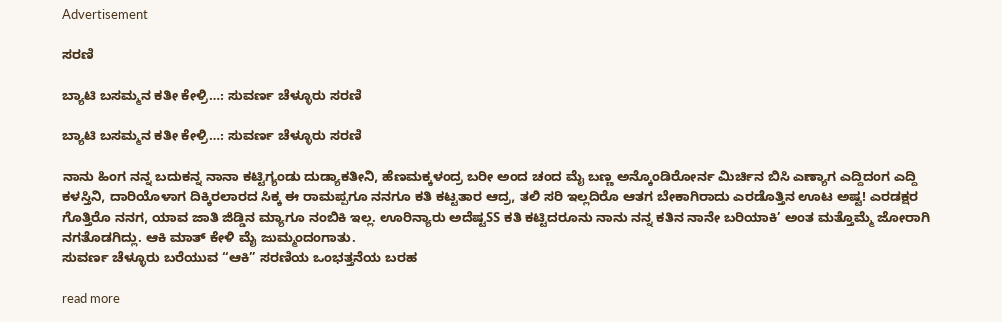Advertisement

ಸರಣಿ

ಬ್ಯಾಟಿ ಬಸಮ್ಮನ ಕತೀ ಕೇಳ್ರಿ…: ಸುವರ್ಣ ಚೆಳ್ಳೂರು ಸರಣಿ

ಬ್ಯಾಟಿ ಬಸಮ್ಮನ ಕತೀ ಕೇಳ್ರಿ…: ಸುವರ್ಣ ಚೆಳ್ಳೂರು ಸರಣಿ

ನಾನು ಹಿಂಗ ನನ್ನ ಬದುಕನ್ನ ನಾನಾ ಕಟ್ಟಿಗ್ಯಂಡು ದುಡ್ಯಾಕತೀನಿ, ಹೆಣಮಕ್ಕಳಂದ್ರ ಬರೀ ಅಂದ ಚಂದ ಮೈ ಬಣ್ಣ ಅನ್ಕೊಂಡಿರೋರ್ನ ಮಿರ್ಚಿನ ಬಿಸಿ ಎಣ್ಯಾಗ ಎದ್ದಿದಂಗ ಎದ್ದಿ ಕಳಸ್ತಿನಿ, ದಾರಿಯೊಳಾಗ ದಿಕ್ಕಿರಲಾರದ ಸಿಕ್ಕ ಈ ರಾಮಪ್ಪಗೂ ನನಗೂ ಕತಿ ಕಟ್ಟತಾರ ಆದ್ರ, ತಲಿ ಸರಿ ಇಲ್ಲದಿರೊ ಆತಗ ಬೇಕಾಗಿರಾದು ಎರಡೊತ್ತಿನ ಊಟ ಅಷ್ಟ! ಎರಡಕ್ಷರ ಗೊತ್ತಿರೊ ನನಗ, ಯಾವ ಜಾತಿ ಜಿಡ್ಡಿನ ಮ್ಯಾಗೂ ನಂಬಿಕಿ ಇಲ್ಲ. ಊರಿನ್ಯಾರು ಅದೆಷ್ಟSS ಕತಿ ಕಟ್ಟಿದರೂನು ನಾನು ನನ್ನ ಕತಿನ ನಾನೇ ಬರಿಯಾಕಿ’ ಅಂತ ಮತ್ತೊಮ್ಮೆ ಜೋರಾಗಿ ನಗತೊಡಗಿದ್ಲು. ಆಕಿ ಮಾತ್ ಕೇಳಿ ಮೈ ಜುಮ್ಮಂದಂಗಾತು.
ಸುವರ್ಣ ಚೆಳ್ಳೂರು ಬರೆಯುವ “ಆಕಿ” ಸರಣಿಯ ಒಂಭತ್ತನೆಯ ಬರಹ

read more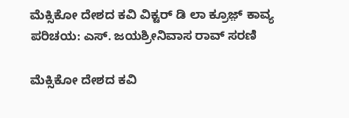ಮೆಕ್ಸಿಕೋ ದೇಶದ ಕವಿ ವಿಕ್ಟರ್ ಡಿ ಲಾ ಕ್ರೂಜ಼್ ಕಾವ್ಯ ಪರಿಚಯ: ಎಸ್. ಜಯಶ್ರೀನಿವಾಸ ರಾವ್ ಸರಣಿ

ಮೆಕ್ಸಿಕೋ ದೇಶದ ಕವಿ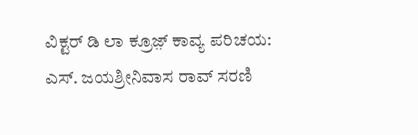ವಿಕ್ಟರ್ ಡಿ ಲಾ ಕ್ರೂಜ಼್ ಕಾವ್ಯ ಪರಿಚಯ: ಎಸ್. ಜಯಶ್ರೀನಿವಾಸ ರಾವ್ ಸರಣಿ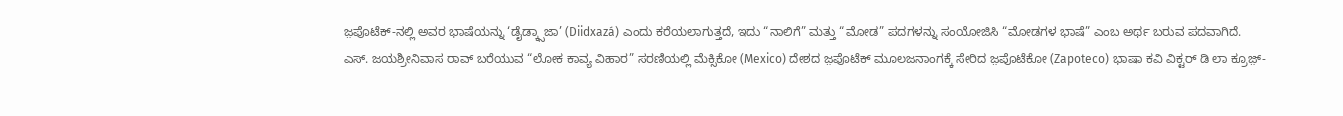ಜ಼ಪೊಟೆಕ್‌-ನಲ್ಲಿ ಅವರ ಭಾಷೆಯನ್ನು ‘ಡೈಡ್ಕ್ಸಾಜಾ’ (Diidxazá) ಎಂದು ಕರೆಯಲಾಗುತ್ತದೆ, ಇದು “ನಾಲಿಗೆ” ಮತ್ತು “ಮೋಡ” ಪದಗಳನ್ನು ಸಂಯೋಜಿಸಿ “ಮೋಡಗಳ ಭಾಷೆ” ಎಂಬ ಅರ್ಥ ಬರುವ ಪದವಾಗಿದೆ.
ಎಸ್. ಜಯಶ್ರೀನಿವಾಸ ರಾವ್ ಬರೆಯುವ “ಲೋಕ ಕಾವ್ಯ ವಿಹಾರ” ಸರಣಿಯಲ್ಲಿ ಮೆಕ್ಸಿಕೋ (Mexico) ದೇಶದ ಜ಼ಪೊಟೆಕ್ ಮೂಲಜನಾಂಗಕ್ಕೆ ಸೇರಿದ ಜ಼ಪೊಟೆಕೋ (Zapoteco) ಭಾಷಾ ಕವಿ ವಿಕ್ಟರ್ ಡಿ ಲಾ ಕ್ರೂಜ಼್-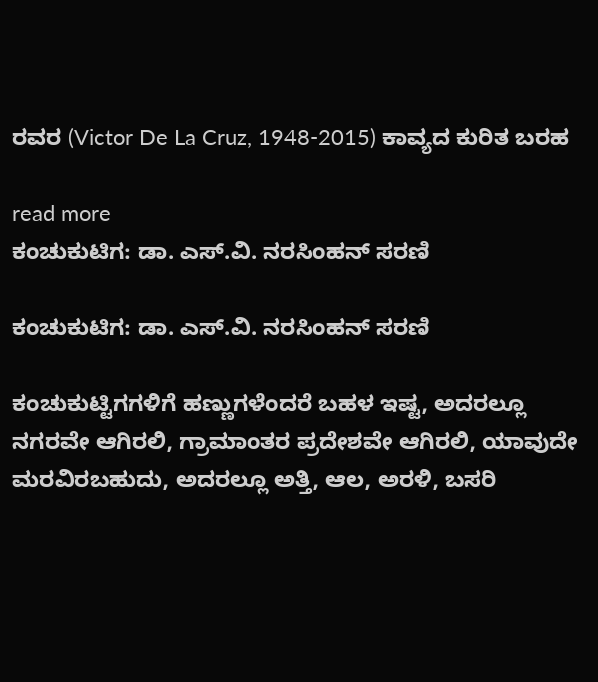ರವರ (Victor De La Cruz, 1948-2015) ಕಾವ್ಯದ ಕುರಿತ ಬರಹ

read more
ಕಂಚುಕುಟಿಗ: ಡಾ. ಎಸ್.ವಿ. ನರಸಿಂಹನ್‌‌ ಸರಣಿ

ಕಂಚುಕುಟಿಗ: ಡಾ. ಎಸ್.ವಿ. ನರಸಿಂಹನ್‌‌ ಸರಣಿ

ಕಂಚುಕುಟ್ಟಿಗಗಳಿಗೆ ಹಣ್ಣುಗಳೆಂದರೆ ಬಹಳ ಇಷ್ಟ, ಅದರಲ್ಲೂ ನಗರವೇ ಆಗಿರಲಿ, ಗ್ರಾಮಾಂತರ ಪ್ರದೇಶವೇ ಆಗಿರಲಿ, ಯಾವುದೇ ಮರವಿರಬಹುದು, ಅದರಲ್ಲೂ ಅತ್ತಿ, ಆಲ, ಅರಳಿ, ಬಸರಿ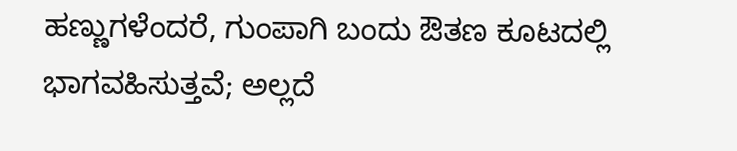ಹಣ್ಣುಗಳೆಂದರೆ, ಗುಂಪಾಗಿ ಬಂದು ಔತಣ ಕೂಟದಲ್ಲಿ ಭಾಗವಹಿಸುತ್ತವೆ; ಅಲ್ಲದೆ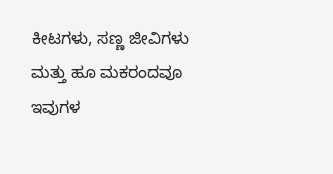ಕೀಟಗಳು, ಸಣ್ಣ ಜೀವಿಗಳು ಮತ್ತು ಹೂ ಮಕರಂದವೂ ಇವುಗಳ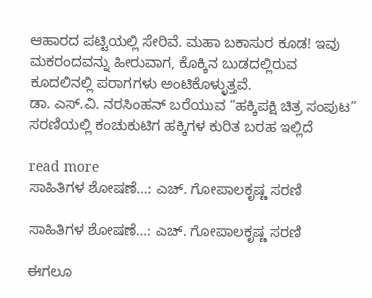ಆಹಾರದ ಪಟ್ಟಿಯಲ್ಲಿ ಸೇರಿವೆ. ಮಹಾ ಬಕಾಸುರ ಕೂಡ! ಇವು ಮಕರಂದವನ್ನು ಹೀರುವಾಗ, ಕೊಕ್ಕಿನ ಬುಡದಲ್ಲಿರುವ ಕೂದಲಿನಲ್ಲಿ ಪರಾಗಗಳು ಅಂಟಿಕೊಳ್ಳುತ್ತವೆ.
ಡಾ. ಎಸ್.ವಿ. ನರಸಿಂಹನ್‌ ಬರೆಯುವ “ಹಕ್ಕಿಪಕ್ಷಿ ಚಿತ್ರ ಸಂಪುಟ” ಸರಣಿಯಲ್ಲಿ ಕಂಚುಕುಟಿಗ ಹಕ್ಕಿಗಳ ಕುರಿತ ಬರಹ ಇಲ್ಲಿದೆ

read more
ಸಾಹಿತಿಗಳ ಶೋಷಣೆ…: ಎಚ್. ಗೋಪಾಲಕೃಷ್ಣ ಸರಣಿ

ಸಾಹಿತಿಗಳ ಶೋಷಣೆ…: ಎಚ್. ಗೋಪಾಲಕೃಷ್ಣ ಸರಣಿ

ಈಗಲೂ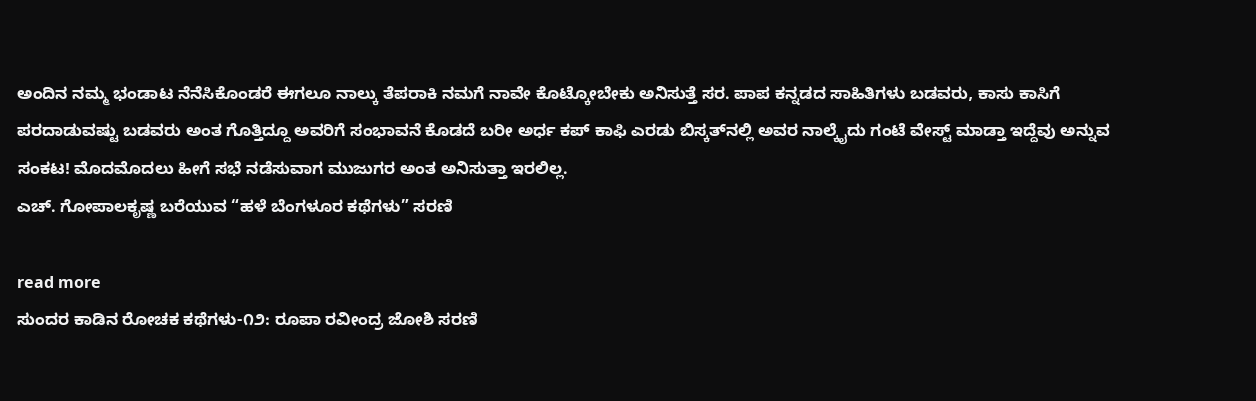ಅಂದಿನ ನಮ್ಮ ಭಂಡಾಟ ನೆನೆಸಿಕೊಂಡರೆ ಈಗಲೂ ನಾಲ್ಕು ತೆಪರಾಕಿ ನಮಗೆ ನಾವೇ ಕೊಟ್ಕೋಬೇಕು ಅನಿಸುತ್ತೆ ಸರ. ಪಾಪ ಕನ್ನಡದ ಸಾಹಿತಿಗಳು ಬಡವರು, ಕಾಸು ಕಾಸಿಗೆ ಪರದಾಡುವಷ್ಟು ಬಡವರು ಅಂತ ಗೊತ್ತಿದ್ದೂ ಅವರಿಗೆ ಸಂಭಾವನೆ ಕೊಡದೆ ಬರೀ ಅರ್ಧ ಕಪ್ ಕಾಫಿ ಎರಡು ಬಿಸ್ಕತ್‌ನಲ್ಲಿ ಅವರ ನಾಲ್ಕೈದು ಗಂಟೆ ವೇಸ್ಟ್ ಮಾಡ್ತಾ ಇದ್ದೆವು ಅನ್ನುವ ಸಂಕಟ! ಮೊದಮೊದಲು ಹೀಗೆ ಸಭೆ ನಡೆಸುವಾಗ ಮುಜುಗರ ಅಂತ ಅನಿಸುತ್ತಾ ಇರಲಿಲ್ಲ.
ಎಚ್. ಗೋಪಾಲಕೃಷ್ಣ ಬರೆಯುವ “ಹಳೆ ಬೆಂಗಳೂರ ಕಥೆಗಳು” ಸರಣಿ

read more
ಸುಂದರ ಕಾಡಿನ ರೋಚಕ ಕಥೆಗಳು-೧೨: ರೂಪಾ ರವೀಂದ್ರ ಜೋಶಿ ಸರಣಿ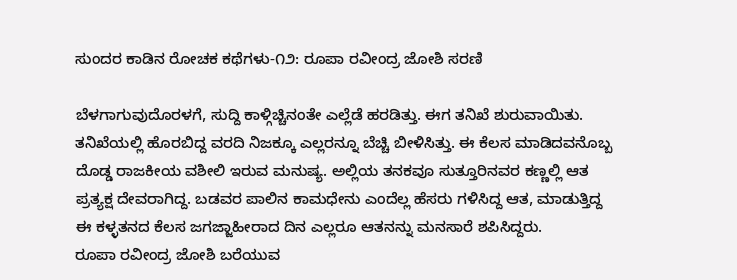ಸುಂದರ ಕಾಡಿನ ರೋಚಕ ಕಥೆಗಳು-೧೨: ರೂಪಾ ರವೀಂದ್ರ ಜೋಶಿ ಸರಣಿ

ಬೆಳಗಾಗುವುದೊರಳಗೆ, ಸುದ್ದಿ ಕಾಳ್ಗಿಚ್ಚಿನಂತೇ ಎಲ್ಲೆಡೆ ಹರಡಿತ್ತು. ಈಗ ತನಿಖೆ ಶುರುವಾಯಿತು. ತನಿಖೆಯಲ್ಲಿ ಹೊರಬಿದ್ದ ವರದಿ ನಿಜಕ್ಕೂ ಎಲ್ಲರನ್ನೂ ಬೆಚ್ಚಿ ಬೀಳಿಸಿತ್ತು. ಈ ಕೆಲಸ ಮಾಡಿದವನೊಬ್ಬ ದೊಡ್ಡ ರಾಜಕೀಯ ವಶೀಲಿ ಇರುವ ಮನುಷ್ಯ. ಅಲ್ಲಿಯ ತನಕವೂ ಸುತ್ತೂರಿನವರ ಕಣ್ಣಲ್ಲಿ ಆತ ಪ್ರತ್ಯಕ್ಷ ದೇವರಾಗಿದ್ದ. ಬಡವರ ಪಾಲಿನ ಕಾಮಧೇನು ಎಂದೆಲ್ಲ ಹೆಸರು ಗಳಿಸಿದ್ದ ಆತ, ಮಾಡುತ್ತಿದ್ದ ಈ ಕಳ್ಳತನದ ಕೆಲಸ ಜಗಜ್ಜಾಹೀರಾದ ದಿನ ಎಲ್ಲರೂ ಆತನನ್ನು ಮನಸಾರೆ ಶಪಿಸಿದ್ದರು.
ರೂಪಾ ರವೀಂದ್ರ ಜೋಶಿ ಬರೆಯುವ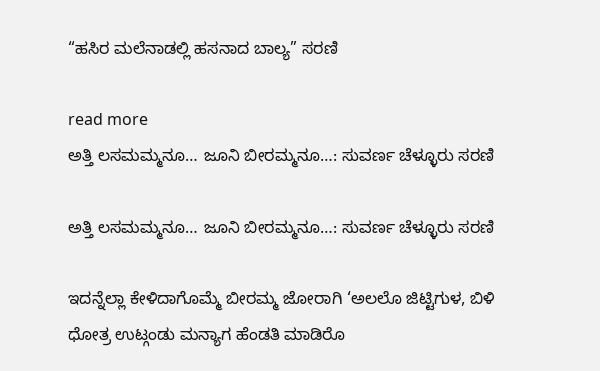“ಹಸಿರ ಮಲೆನಾಡಲ್ಲಿ ಹಸನಾದ ಬಾಲ್ಯ” ಸರಣಿ

read more
ಅತ್ತಿ ಲಸಮಮ್ಮನೂ… ಜೂನಿ ಬೀರಮ್ಮನೂ…: ಸುವರ್ಣ ಚೆಳ್ಳೂರು ಸರಣಿ

ಅತ್ತಿ ಲಸಮಮ್ಮನೂ… ಜೂನಿ ಬೀರಮ್ಮನೂ…: ಸುವರ್ಣ ಚೆಳ್ಳೂರು ಸರಣಿ

ಇದನ್ನೆಲ್ಲಾ ಕೇಳಿದಾಗೊಮ್ಮೆ ಬೀರಮ್ಮ ಜೋರಾಗಿ ‘ಅಲಲೊ ಜಿಟ್ಟಿಗುಳ, ಬಿಳಿ ಧೋತ್ರ ಉಟ್ಗಂಡು ಮನ್ಯಾಗ ಹೆಂಡತಿ ಮಾಡಿರೊ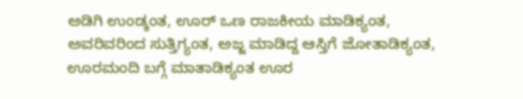ಅಡಿಗಿ ಉಂಡ್ಕಂತ, ಊರ್ ಒಣ ರಾಜಕೀಯ ಮಾಡಿಕ್ಯಂತ, ಅವರಿವರಿಂದ ಸುತ್ತಿಗ್ಯಂತ, ಅಜ್ಜ ಮಾಡಿದ್ದ ಆಸ್ತಿಗೆ ಜೋತಾಡಿಕ್ಯಂತ, ಊರಮಂದಿ ಬಗ್ಗೆ ಮಾತಾಡಿಕ್ಯಂತ ಊರ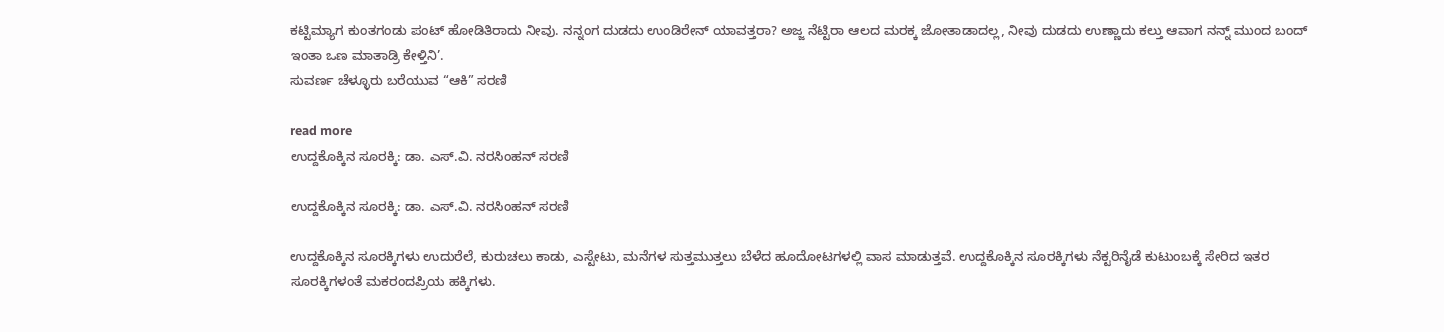ಕಟ್ಟಿಮ್ಯಾಗ ಕುಂತಗಂಡು ಪಂಟ್ ಹೋಡಿತಿರಾದು ನೀವು. ನನ್ನಂಗ ದುಡದು ಉಂಡಿರೇನ್ ಯಾವತ್ತರಾ? ಅಜ್ಜ ನೆಟ್ಟಿರಾ ಆಲದ ಮರಕ್ಕ ಜೋತಾಡಾದಲ್ಲ, ನೀವು ದುಡದು ಉಣ್ಣಾದು ಕಲ್ತು ಆವಾಗ ನನ್ನ್ ಮುಂದ ಬಂದ್ ಇಂತಾ ಒಣ ಮಾತಾಡ್ರಿ ಕೇಳ್ತಿನಿ’.
ಸುವರ್ಣ ಚೆಳ್ಳೂರು ಬರೆಯುವ “ಆಕಿ” ಸರಣಿ

read more
ಉದ್ದಕೊಕ್ಕಿನ ಸೂರಕ್ಕಿ: ಡಾ. ಎಸ್.ವಿ. ನರಸಿಂಹನ್‌‌ ಸರಣಿ

ಉದ್ದಕೊಕ್ಕಿನ ಸೂರಕ್ಕಿ: ಡಾ. ಎಸ್.ವಿ. ನರಸಿಂಹನ್‌‌ ಸರಣಿ

ಉದ್ದಕೊಕ್ಕಿನ ಸೂರಕ್ಕಿಗಳು ಉದುರೆಲೆ, ಕುರುಚಲು ಕಾಡು, ಎಸ್ಟೇಟು, ಮನೆಗಳ ಸುತ್ತಮುತ್ತಲು ಬೆಳೆದ ಹೂದೋಟಗಳಲ್ಲಿ ವಾಸ ಮಾಡುತ್ತವೆ. ಉದ್ದಕೊಕ್ಕಿನ ಸೂರಕ್ಕಿಗಳು ನೆಕ್ಟರಿನೈಡೆ ಕುಟುಂಬಕ್ಕೆ ಸೇರಿದ ಇತರ ಸೂರಕ್ಕಿಗಳಂತೆ ಮಕರಂದಪ್ರಿಯ ಹಕ್ಕಿಗಳು.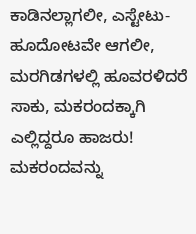ಕಾಡಿನಲ್ಲಾಗಲೀ, ಎಸ್ಟೇಟು-ಹೂದೋಟವೇ ಆಗಲೀ, ಮರಗಿಡಗಳಲ್ಲಿ ಹೂವರಳಿದರೆ ಸಾಕು, ಮಕರಂದಕ್ಕಾಗಿ ಎಲ್ಲಿದ್ದರೂ ಹಾಜರು! ಮಕರಂದವನ್ನು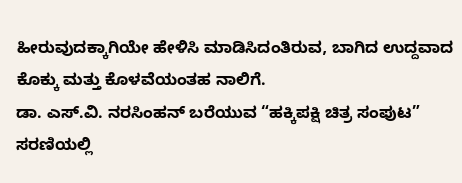ಹೀರುವುದಕ್ಕಾಗಿಯೇ ಹೇಳಿಸಿ ಮಾಡಿಸಿದಂತಿರುವ, ಬಾಗಿದ ಉದ್ದವಾದ ಕೊಕ್ಕು ಮತ್ತು ಕೊಳವೆಯಂತಹ ನಾಲಿಗೆ.
ಡಾ. ಎಸ್.ವಿ. ನರಸಿಂಹನ್‌ ಬರೆಯುವ “ಹಕ್ಕಿಪಕ್ಷಿ ಚಿತ್ರ ಸಂಪುಟ” ಸರಣಿಯಲ್ಲಿ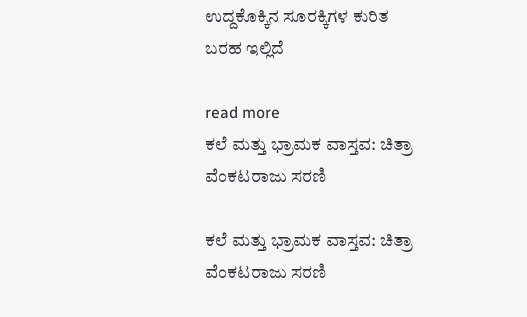ಉದ್ದಕೊಕ್ಕಿನ ಸೂರಕ್ಕಿಗಳ ಕುರಿತ ಬರಹ ಇಲ್ಲಿದೆ

read more
ಕಲೆ ಮತ್ತು ಭ್ರಾಮಕ ವಾಸ್ತವ: ಚಿತ್ರಾ ವೆಂಕಟರಾಜು ಸರಣಿ

ಕಲೆ ಮತ್ತು ಭ್ರಾಮಕ ವಾಸ್ತವ: ಚಿತ್ರಾ ವೆಂಕಟರಾಜು ಸರಣಿ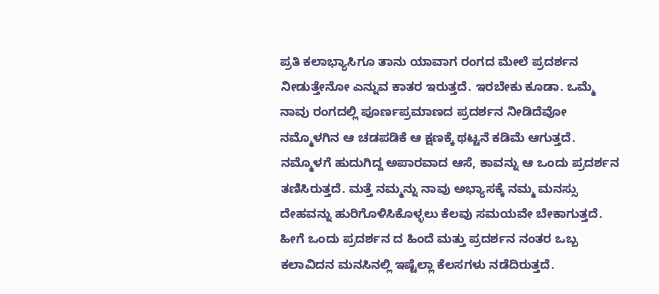ಪ್ರತಿ ಕಲಾಭ್ಯಾಸಿಗೂ ತಾನು ಯಾವಾಗ ರಂಗದ ಮೇಲೆ ಪ್ರದರ್ಶನ ನೀಡುತ್ತೇನೋ ಎನ್ನುವ ಕಾತರ ಇರುತ್ತದೆ. ಇರಬೇಕು ಕೂಡಾ‌. ಒಮ್ಮೆ ನಾವು ರಂಗದಲ್ಲಿ ಪೂರ್ಣಪ್ರಮಾಣದ ಪ್ರದರ್ಶನ ನೀಡಿದೆವೋ ನಮ್ಮೊಳಗಿನ ಆ ಚಡಪಡಿಕೆ ಆ ಕ್ಷಣಕ್ಕೆ ಥಟ್ಟನೆ ಕಡಿಮೆ ಆಗುತ್ತದೆ. ನಮ್ಮೊಳಗೆ ಹುದುಗಿದ್ದ ಅಪಾರವಾದ ಆಸೆ, ಕಾವನ್ನು ಆ ಒಂದು ಪ್ರದರ್ಶನ ತಣಿಸಿರುತ್ತದೆ. ಮತ್ತೆ ನಮ್ಮನ್ನು ನಾವು ಅಭ್ಯಾಸಕ್ಕೆ ನಮ್ಮ ಮನಸ್ಸು ದೇಹವನ್ನು ಹುರಿಗೊಳಿಸಿಕೊಳ್ಳಲು ಕೆಲವು ಸಮಯವೇ ಬೇಕಾಗುತ್ತದೆ. ಹೀಗೆ ಒಂದು ಪ್ರದರ್ಶನ ದ ಹಿಂದೆ ಮತ್ತು ಪ್ರದರ್ಶನ ನಂತರ ಒಬ್ಬ ಕಲಾವಿದನ ಮನಸಿನಲ್ಲಿ ಇಷ್ಟೆಲ್ಲಾ ಕೆಲಸಗಳು ನಡೆದಿರುತ್ತದೆ.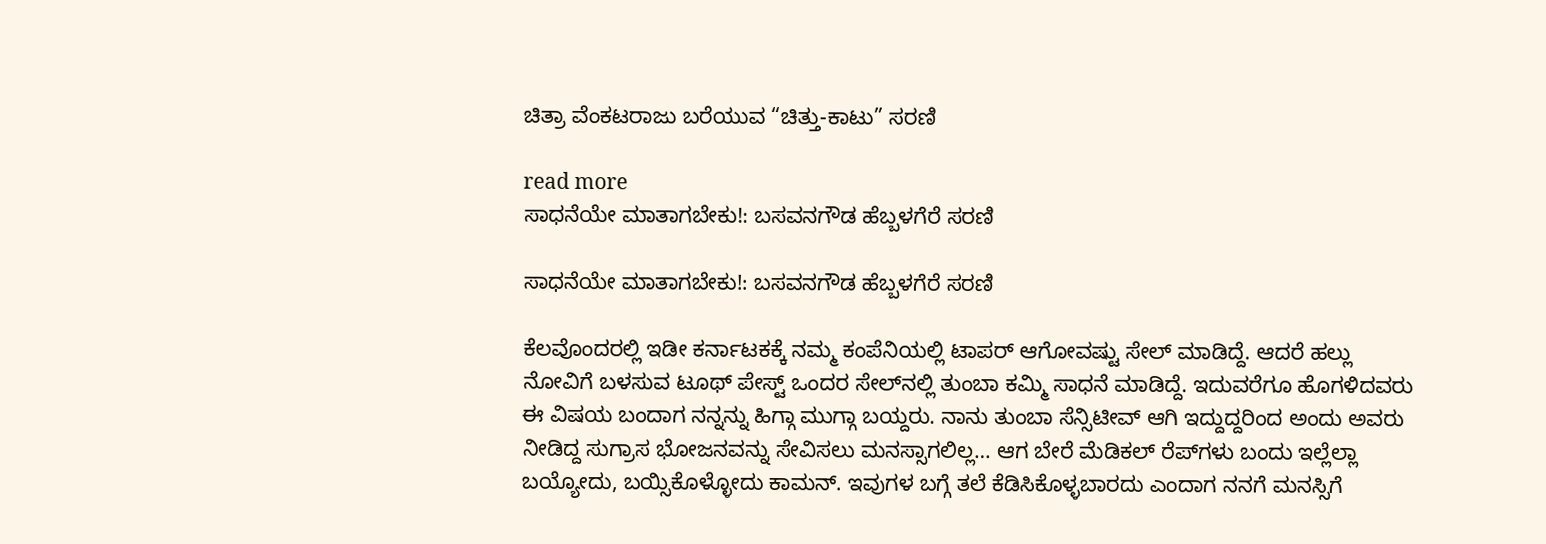ಚಿತ್ರಾ ವೆಂಕಟರಾಜು ಬರೆಯುವ “ಚಿತ್ತು-ಕಾಟು” ಸರಣಿ

read more
ಸಾಧನೆಯೇ ಮಾತಾಗಬೇಕು!: ಬಸವನಗೌಡ ಹೆಬ್ಬಳಗೆರೆ ಸರಣಿ

ಸಾಧನೆಯೇ ಮಾತಾಗಬೇಕು!: ಬಸವನಗೌಡ ಹೆಬ್ಬಳಗೆರೆ ಸರಣಿ

ಕೆಲವೊಂದರಲ್ಲಿ ಇಡೀ ಕರ್ನಾಟಕಕ್ಕೆ ನಮ್ಮ ಕಂಪೆನಿಯಲ್ಲಿ ಟಾಪರ್ ಆಗೋವಷ್ಟು ಸೇಲ್ ಮಾಡಿದ್ದೆ. ಆದರೆ ಹಲ್ಲು ನೋವಿಗೆ ಬಳಸುವ ಟೂಥ್ ಪೇಸ್ಟ್ ಒಂದರ ಸೇಲ್‌ನಲ್ಲಿ ತುಂಬಾ ಕಮ್ಮಿ ಸಾಧನೆ ಮಾಡಿದ್ದೆ. ಇದುವರೆಗೂ ಹೊಗಳಿದವರು ಈ ವಿಷಯ ಬಂದಾಗ ನನ್ನನ್ನು ಹಿಗ್ಗಾ ಮುಗ್ಗಾ ಬಯ್ದರು. ನಾನು ತುಂಬಾ ಸೆನ್ಸಿಟೀವ್ ಆಗಿ ಇದ್ದುದ್ದರಿಂದ ಅಂದು ಅವರು ನೀಡಿದ್ದ ಸುಗ್ರಾಸ ಭೋಜನವನ್ನು ಸೇವಿಸಲು ಮನಸ್ಸಾಗಲಿಲ್ಲ… ಆಗ ಬೇರೆ ಮೆಡಿಕಲ್ ರೆಪ್‌ಗಳು ಬಂದು ಇಲ್ಲೆಲ್ಲಾ ಬಯ್ಯೋದು, ಬಯ್ಸಿಕೊಳ್ಳೋದು ಕಾಮನ್. ಇವುಗಳ ಬಗ್ಗೆ ತಲೆ ಕೆಡಿಸಿಕೊಳ್ಳಬಾರದು ಎಂದಾಗ ನನಗೆ ಮನಸ್ಸಿಗೆ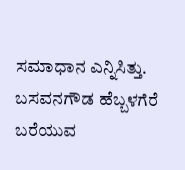ಸಮಾಧಾನ ಎನ್ನಿಸಿತ್ತು.
ಬಸವನಗೌಡ ಹೆಬ್ಬಳಗೆರೆ ಬರೆಯುವ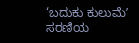‘ಬದುಕು ಕುಲುಮೆʼ ಸರಣಿಯ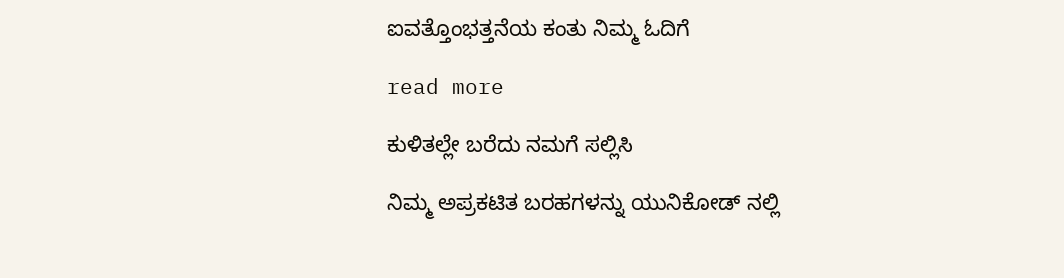ಐವತ್ತೊಂಭತ್ತನೆಯ ಕಂತು ನಿಮ್ಮ ಓದಿಗೆ

read more

ಕುಳಿತಲ್ಲೇ ಬರೆದು ನಮಗೆ ಸಲ್ಲಿಸಿ

ನಿಮ್ಮ ಅಪ್ರಕಟಿತ ಬರಹಗಳನ್ನು ಯುನಿಕೋಡ್ ನಲ್ಲಿ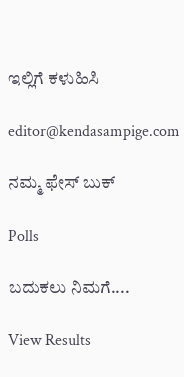ಇಲ್ಲಿಗೆ ಕಳುಹಿಸಿ

editor@kendasampige.com

ನಮ್ಮ ಫೇಸ್ ಬುಕ್

Polls

ಬದುಕಲು ನಿಮಗೆ....

View Results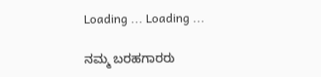Loading ... Loading ...

ನಮ್ಮ ಬರಹಗಾರರು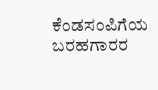ಕೆಂಡಸಂಪಿಗೆಯ ಬರಹಗಾರರ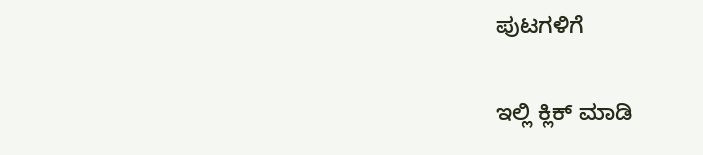ಪುಟಗಳಿಗೆ

ಇಲ್ಲಿ ಕ್ಲಿಕ್ ಮಾಡಿ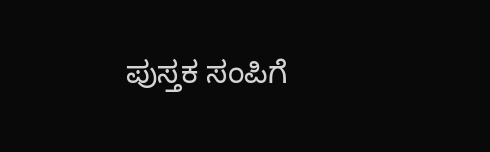ಪುಸ್ತಕ ಸಂಪಿಗೆ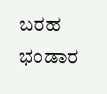ಬರಹ ಭಂಡಾರ